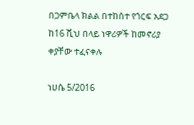በጋምቤላ ክልል በተከሰተ የጎርፍ አደጋ ከ16 ሺህ በላይ ነዋሪዎች ከመኖሪያ ቀያቸው ተፈናቀሉ

ነሀሴ 5/2016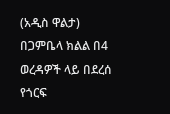(አዲስ ዋልታ) በጋምቤላ ክልል በ4 ወረዳዎች ላይ በደረሰ የጎርፍ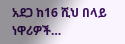አደጋ ከ16 ሺህ በላይ ነዋሪዎች…